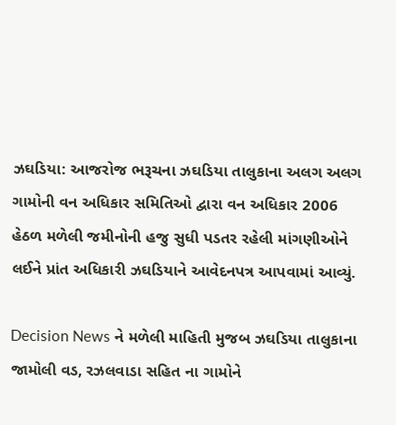ઝઘડિયા: આજરોજ ભરૂચના ઝઘડિયા તાલુકાના અલગ અલગ ગામોની વન અધિકાર સમિતિઓ દ્વારા વન અધિકાર 2006 હેઠળ મળેલી જમીનોની હજુ સુધી પડતર રહેલી માંગણીઓને લઈને પ્રાંત અધિકારી ઝઘડિયાને આવેદનપત્ર આપવામાં આવ્યું.

Decision News ને મળેલી માહિતી મુજબ ઝઘડિયા તાલુકાના જામોલી વડ, રઝલવાડા સહિત ના ગામોને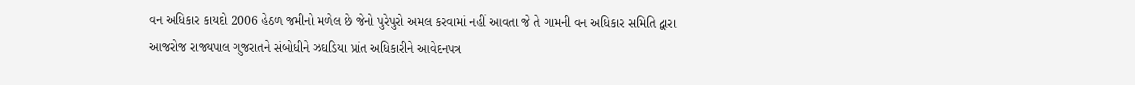વન અધિકાર કાયદો 2006 હેઠળ જમીનો મળેલ છે જેનો પુરેપુરો અમલ કરવામાં નહીં આવતા જે તે ગામની વન અધિકાર સમિતિ દ્વારા આજરોજ રાજ્યપાલ ગુજરાતને સંબોધીને ઝઘડિયા પ્રાંત અધિકારીને આવેદનપત્ર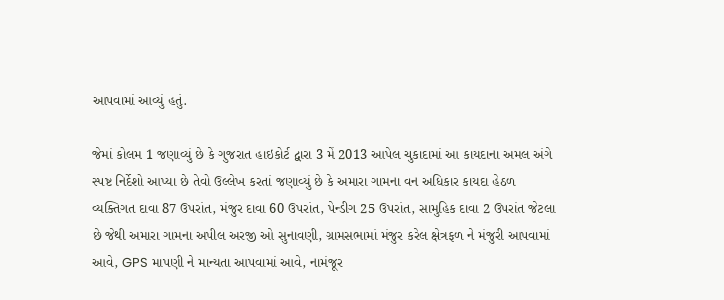આપવામાં આવ્યું હતું.

જેમાં કોલમ 1 જણાવ્યું છે કે ગુજરાત હાઇકોર્ટ દ્વારા 3 મેં 2013 આપેલ ચુકાદામાં આ કાયદાના અમલ અંગે સ્પષ્ટ નિર્દેશો આપ્યા છે તેવો ઉલ્લેખ કરતાં જણાવ્યું છે કે અમારા ગામના વન અધિકાર કાયદા હેઠળ વ્યક્તિગત દાવા 87 ઉપરાંત, મંજુર દાવા 60 ઉપરાંત, પેન્ડીગ 25 ઉપરાંત, સામુહિક દાવા 2 ઉપરાંત જેટલા છે જેથી અમારા ગામના અપીલ અરજી ઓ સુનાવણી, ગ્રામસભામાં મંજુર કરેલ ક્ષેત્રફળ ને મંજુરી આપવામાં આવે, GPS માપણી ને માન્યતા આપવામાં આવે, નામંજૂર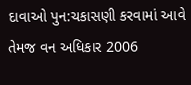દાવાઓ પુન:ચકાસણી કરવામાં આવે તેમજ વન અધિકાર 2006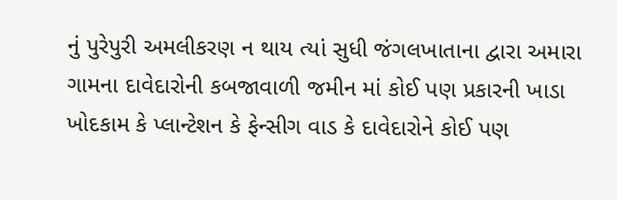નું પુરેપુરી અમલીકરણ ન થાય ત્યાં સુધી જંગલખાતાના દ્વારા અમારા ગામના દાવેદારોની કબજાવાળી જમીન માં કોઈ પણ પ્રકારની ખાડા ખોદકામ કે પ્લાન્ટેશન કે ફેન્સીગ વાડ કે દાવેદારોને કોઈ પણ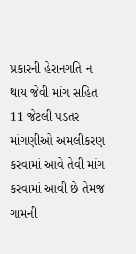પ્રકારની હેરાનગતિ ન થાય જેવી માંગ સહિત 11 જેટલી પડતર માંગણીઓ અમલીકરણ કરવામાં આવે તેવી માંગ કરવામાં આવી છે તેમજ ગામની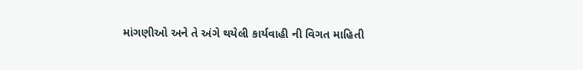માંગણીઓ અને તે અંગે થયેલી કાર્યવાહી ની વિગત માહિતી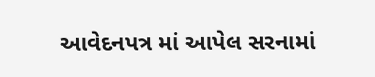આવેદનપત્ર માં આપેલ સરનામાં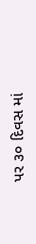પર ૩૦ દિવસ માં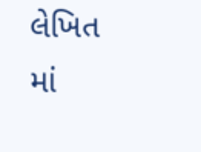લેખિત માં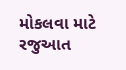મોકલવા માટે રજુઆત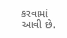કરવામાં આવી છે.